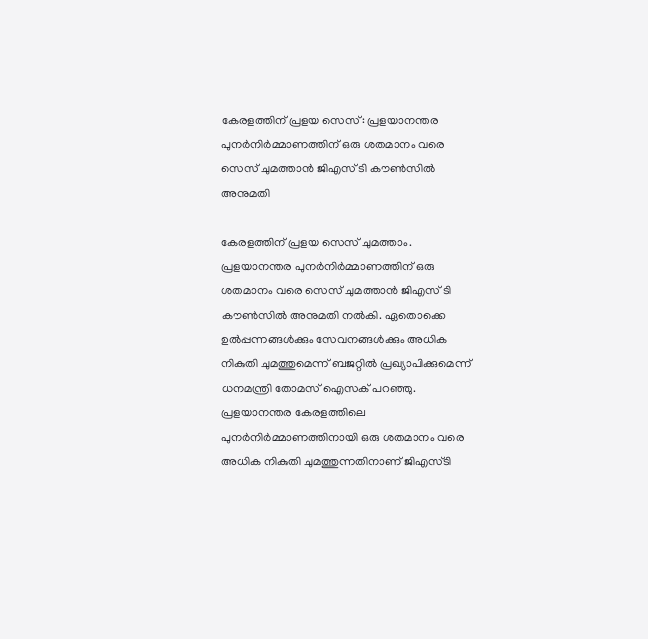കേരളത്തിന് പ്രളയ സെസ്: പ്രളയാനന്തര പുനർനിർമ്മാണത്തിന് ഒരു ശതമാനം വരെ സെസ് ചുമത്താൻ ജിഎസ് ടി കൗൺസിൽ അനുമതി

കേരളത്തിന് പ്രളയ സെസ് ചുമത്താം. പ്രളയാനന്തര പുനർനിർമ്മാണത്തിന് ഒരു ശതമാനം വരെ സെസ് ചുമത്താൻ ജിഎസ് ടി കൗൺസിൽ അനുമതി നൽകി. ഏതൊക്കെ ഉൽപ്പന്നങ്ങൾക്കും സേവനങ്ങൾക്കും അധിക നികുതി ചുമത്തുമെന്ന് ബജറ്റിൽ പ്രഖ്യാപിക്കുമെന്ന് ധനമന്ത്രി തോമസ് ഐസക് പറഞ്ഞു.
പ്രളയാനന്തര കേരളത്തിലെ പുനർനിർമ്മാണത്തിനായി ഒരു ശതമാനം വരെ അധിക നികുതി ചുമത്തുന്നതിനാണ് ജിഎസ്ടി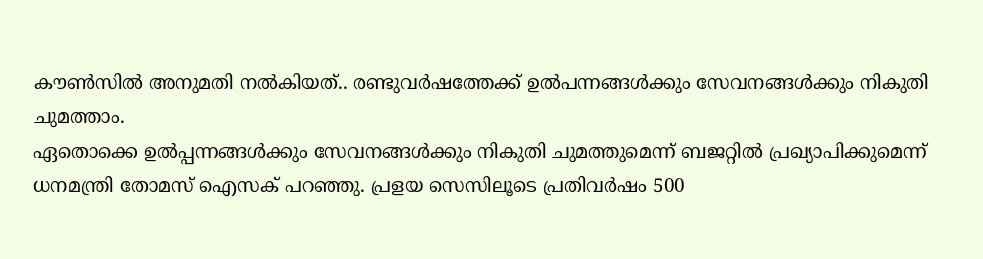കൗൺസിൽ അനുമതി നൽകിയത്.. രണ്ടുവർഷത്തേക്ക് ഉൽപന്നങ്ങൾക്കും സേവനങ്ങൾക്കും നികുതി ചുമത്താം.
ഏതൊക്കെ ഉൽപ്പന്നങ്ങൾക്കും സേവനങ്ങൾക്കും നികുതി ചുമത്തുമെന്ന് ബജറ്റിൽ പ്രഖ്യാപിക്കുമെന്ന് ധനമന്ത്രി തോമസ് ഐസക് പറഞ്ഞു. പ്രളയ സെസിലൂടെ പ്രതിവർഷം 500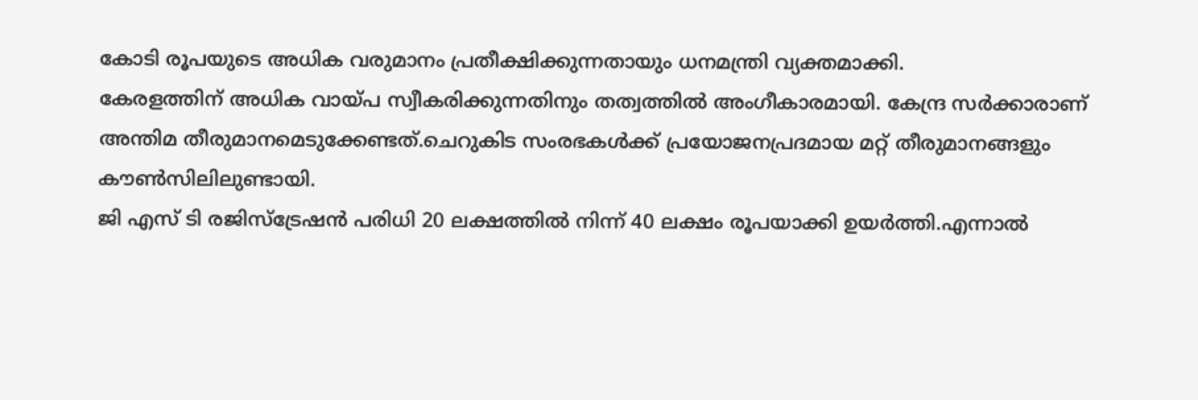കോടി രൂപയുടെ അധിക വരുമാനം പ്രതീക്ഷിക്കുന്നതായും ധനമന്ത്രി വ്യക്തമാക്കി.
കേരളത്തിന് അധിക വായ്പ സ്വീകരിക്കുന്നതിനും തത്വത്തിൽ അംഗീകാരമായി. കേന്ദ്ര സർക്കാരാണ് അന്തിമ തീരുമാനമെടുക്കേണ്ടത്.ചെറുകിട സംരഭകൾക്ക് പ്രയോജനപ്രദമായ മറ്റ് തീരുമാനങ്ങളും കൗൺസിലിലുണ്ടായി.
ജി എസ് ടി രജിസ്ട്രേഷൻ പരിധി 20 ലക്ഷത്തിൽ നിന്ന് 40 ലക്ഷം രൂപയാക്കി ഉയർത്തി.എന്നാൽ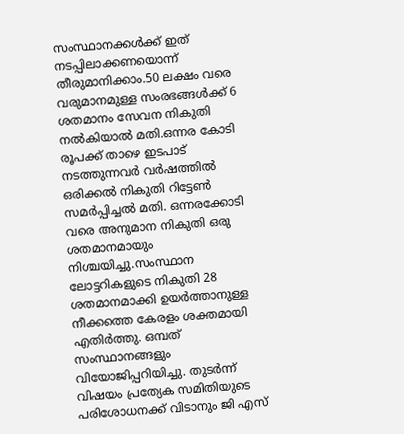സംസ്ഥാനക്കൾക്ക് ഇത് നടപ്പിലാക്കണയൊന്ന് തീരുമാനിക്കാം.50 ലക്ഷം വരെ വരുമാനമുള്ള സംരഭങ്ങൾക്ക് 6 ശതമാനം സേവന നികുതി നൽകിയാൽ മതി.ഒന്നര കോടി രൂപക്ക് താഴെ ഇടപാട് നടത്തുന്നവർ വർഷത്തിൽ ഒരിക്കൽ നികുതി റിട്ടേൺ സമർപ്പിച്ചൽ മതി. ഒന്നരക്കോടി വരെ അനുമാന നികുതി ഒരു ശതമാനമായും നിശ്ചയിച്ചു.സംസ്ഥാന ലോട്ടറികളുടെ നികുതി 28 ശതമാനമാക്കി ഉയർത്താനുള്ള നീക്കത്തെ കേരളം ശക്തമായി എതിർത്തു. ഒമ്പത് സംസ്ഥാനങ്ങളും വിയോജിപ്പറിയിച്ചു. തുടർന്ന് വിഷയം പ്രത്യേക സമിതിയുടെ പരിശോധനക്ക് വിടാനും ജി എസ്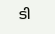ടി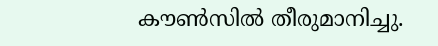കൗൺസിൽ തീരുമാനിച്ചു.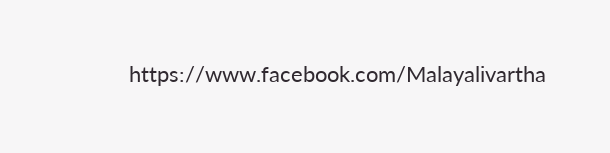https://www.facebook.com/Malayalivartha